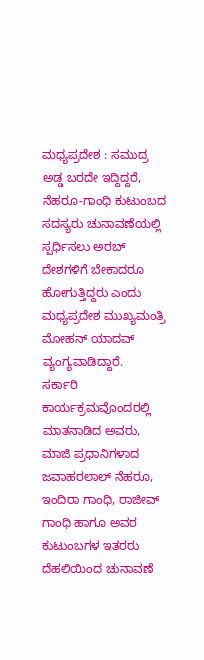ಮಧ್ಯಪ್ರದೇಶ : ಸಮುದ್ರ ಅಡ್ಡ ಬರದೇ ಇದ್ದಿದ್ದರೆ, ನೆಹರೂ-ಗಾಂಧಿ ಕುಟುಂಬದ ಸದಸ್ಯರು ಚುನಾವಣೆಯಲ್ಲಿ ಸ್ಪರ್ಧಿಸಲು ಅರಬ್ ದೇಶಗಳಿಗೆ ಬೇಕಾದರೂ ಹೋಗುತ್ತಿದ್ದರು ಎಂದು ಮಧ್ಯಪ್ರದೇಶ ಮುಖ್ಯಮಂತ್ರಿ ಮೋಹನ್ ಯಾದವ್ ವ್ಯಂಗ್ಯವಾಡಿದ್ದಾರೆ.
ಸರ್ಕಾರಿ ಕಾರ್ಯಕ್ರಮವೊಂದರಲ್ಲಿ ಮಾತನಾಡಿದ ಅವರು, ಮಾಜಿ ಪ್ರಧಾನಿಗಳಾದ ಜವಾಹರಲಾಲ್ ನೆಹರೂ, ಇಂದಿರಾ ಗಾಂಧಿ, ರಾಜೀವ್ ಗಾಂಧಿ ಹಾಗೂ ಅವರ ಕುಟುಂಬಗಳ ಇತರರು ದೆಹಲಿಯಿಂದ ಚುನಾವಣೆ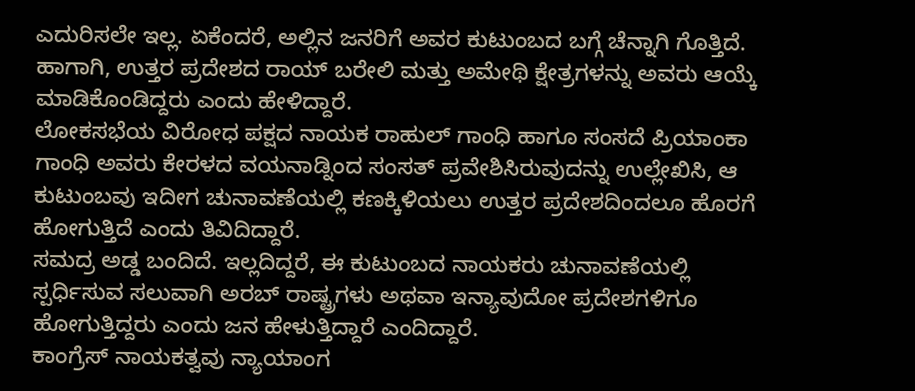ಎದುರಿಸಲೇ ಇಲ್ಲ. ಏಕೆಂದರೆ, ಅಲ್ಲಿನ ಜನರಿಗೆ ಅವರ ಕುಟುಂಬದ ಬಗ್ಗೆ ಚೆನ್ನಾಗಿ ಗೊತ್ತಿದೆ. ಹಾಗಾಗಿ, ಉತ್ತರ ಪ್ರದೇಶದ ರಾಯ್ ಬರೇಲಿ ಮತ್ತು ಅಮೇಥಿ ಕ್ಷೇತ್ರಗಳನ್ನು ಅವರು ಆಯ್ಕೆ ಮಾಡಿಕೊಂಡಿದ್ದರು ಎಂದು ಹೇಳಿದ್ದಾರೆ.
ಲೋಕಸಭೆಯ ವಿರೋಧ ಪಕ್ಷದ ನಾಯಕ ರಾಹುಲ್ ಗಾಂಧಿ ಹಾಗೂ ಸಂಸದೆ ಪ್ರಿಯಾಂಕಾ ಗಾಂಧಿ ಅವರು ಕೇರಳದ ವಯನಾಡ್ನಿಂದ ಸಂಸತ್ ಪ್ರವೇಶಿಸಿರುವುದನ್ನು ಉಲ್ಲೇಖಿಸಿ, ಆ ಕುಟುಂಬವು ಇದೀಗ ಚುನಾವಣೆಯಲ್ಲಿ ಕಣಕ್ಕಿಳಿಯಲು ಉತ್ತರ ಪ್ರದೇಶದಿಂದಲೂ ಹೊರಗೆ ಹೋಗುತ್ತಿದೆ ಎಂದು ತಿವಿದಿದ್ದಾರೆ.
ಸಮದ್ರ ಅಡ್ಡ ಬಂದಿದೆ. ಇಲ್ಲದಿದ್ದರೆ, ಈ ಕುಟುಂಬದ ನಾಯಕರು ಚುನಾವಣೆಯಲ್ಲಿ ಸ್ಪರ್ಧಿಸುವ ಸಲುವಾಗಿ ಅರಬ್ ರಾಷ್ಟ್ರಗಳು ಅಥವಾ ಇನ್ಯಾವುದೋ ಪ್ರದೇಶಗಳಿಗೂ ಹೋಗುತ್ತಿದ್ದರು ಎಂದು ಜನ ಹೇಳುತ್ತಿದ್ದಾರೆ ಎಂದಿದ್ದಾರೆ.
ಕಾಂಗ್ರೆಸ್ ನಾಯಕತ್ವವು ನ್ಯಾಯಾಂಗ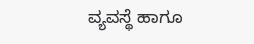ವ್ಯವಸ್ಥೆ ಹಾಗೂ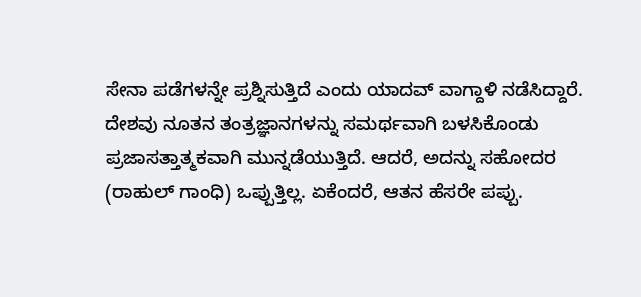ಸೇನಾ ಪಡೆಗಳನ್ನೇ ಪ್ರಶ್ನಿಸುತ್ತಿದೆ ಎಂದು ಯಾದವ್ ವಾಗ್ದಾಳಿ ನಡೆಸಿದ್ದಾರೆ. ದೇಶವು ನೂತನ ತಂತ್ರಜ್ಞಾನಗಳನ್ನು ಸಮರ್ಥವಾಗಿ ಬಳಸಿಕೊಂಡು ಪ್ರಜಾಸತ್ತಾತ್ಮಕವಾಗಿ ಮುನ್ನಡೆಯುತ್ತಿದೆ. ಆದರೆ, ಅದನ್ನು ಸಹೋದರ (ರಾಹುಲ್ ಗಾಂಧಿ) ಒಪ್ಪುತ್ತಿಲ್ಲ. ಏಕೆಂದರೆ, ಆತನ ಹೆಸರೇ ಪಪ್ಪು.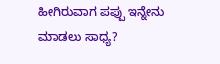ಹೀಗಿರುವಾಗ ಪಪ್ಪು ಇನ್ನೇನು ಮಾಡಲು ಸಾಧ್ಯ?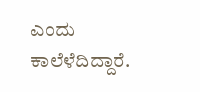ಎಂದು ಕಾಲೆಳೆದಿದ್ದಾರೆ.